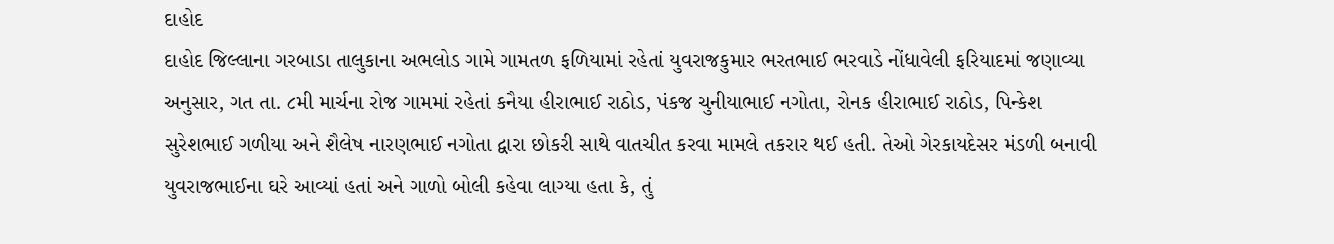દાહોદ
દાહોદ જિલ્લાના ગરબાડા તાલુકાના અભલોડ ગામે ગામતળ ફળિયામાં રહેતાં યુવરાજકુમાર ભરતભાઈ ભરવાડે નોંધાવેલી ફરિયાદમાં જણાવ્યા અનુસાર, ગત તા. ૮મી માર્ચના રોજ ગામમાં રહેતાં કનૈયા હીરાભાઈ રાઠોડ, પંકજ ચુનીયાભાઈ નગોતા, રોનક હીરાભાઈ રાઠોડ, પિન્કેશ સુરેશભાઈ ગળીયા અને શૈલેષ નારણભાઈ નગોતા દ્વારા છોકરી સાથે વાતચીત કરવા મામલે તકરાર થઈ હતી. તેઓ ગેરકાયદેસર મંડળી બનાવી યુવરાજભાઈના ઘરે આવ્યાં હતાં અને ગાળો બોલી કહેવા લાગ્યા હતા કે, તું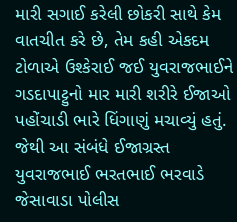મારી સગાઈ કરેલી છોકરી સાથે કેમ વાતચીત કરે છે, તેમ કહી એકદમ ટોળાએ ઉશ્કેરાઈ જઈ યુવરાજભાઈને ગડદાપાટ્ટુનો માર મારી શરીરે ઈજાઓ પહોંચાડી ભારે ધિંગાણું મચાવ્યું હતું. જેથી આ સંબંધે ઈજાગ્રસ્ત યુવરાજભાઈ ભરતભાઈ ભરવાડે જેસાવાડા પોલીસ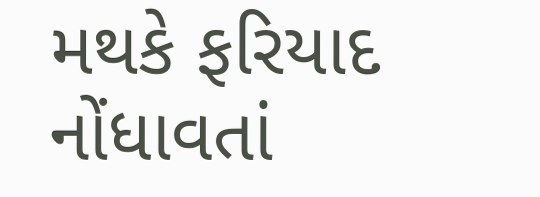મથકે ફરિયાદ નોંધાવતાં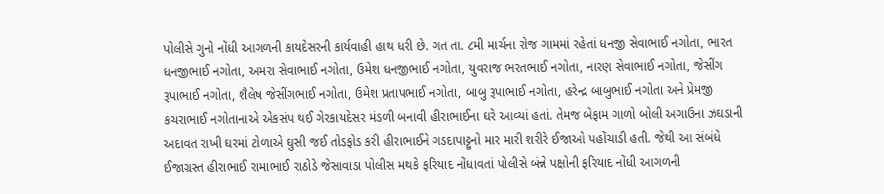પોલીસે ગુનો નોંધી આગળની કાયદેસરની કાર્યવાહી હાથ ધરી છે. ગત તા. ૮મી માર્ચના રોજ ગામમાં રહેતાં ધનજી સેવાભાઈ નગોતા, ભારત ધનજીભાઈ નગોતા, અમરા સેવાભાઈ નગોતા, ઉમેશ ધનજીભાઈ નગોતા, યુવરાજ ભરતભાઈ નગોતા, નારણ સેવાભાઈ નગોતા, જેસીંગ રૂપાભાઈ નગોતા, શૈલેષ જેસીંગભાઈ નગોતા, ઉમેશ પ્રતાપભાઈ નગોતા, બાબુ રૂપાભાઈ નગોતા, હરેન્દ્ર બાબુભાઈ નગોતા અને પ્રેમજી કચરાભાઈ નગોતાનાએ એકસંપ થઈ ગેરકાયદેસર મંડળી બનાવી હીરાભાઈના ઘરે આવ્યાં હતાં. તેમજ બેફામ ગાળો બોલી અગાઉના ઝઘડાની અદાવત રાખી ઘરમાં ટોળાએ ઘુસી જઈ તોડફોડ કરી હીરાભાઈને ગડદાપાટ્ટુનો માર મારી શરીરે ઈજાઓ પહોંચાડી હતી. જેથી આ સંબંધે ઈજાગ્રસ્ત હીરાભાઈ રામાભાઈ રાઠોડે જેસાવાડા પોલીસ મથકે ફરિયાદ નોંધાવતાં પોલીસે બંન્ને પક્ષોની ફરિયાદ નોંધી આગળની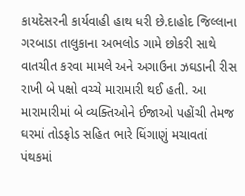કાયદેસરની કાર્યવાહી હાથ ધરી છે.દાહોદ જિલ્લાના ગરબાડા તાલુકાના અભલોડ ગામે છોકરી સાથે વાતચીત કરવા મામલે અને અગાઉના ઝઘડાની રીસ રાખી બે પક્ષો વચ્ચે મારામારી થઈ હતી. આ મારામારીમાં બે વ્યક્તિઓને ઈજાઓ પહોંચી તેમજ ઘરમાં તોડફોડ સહિત ભારે ધિંગાણું મચાવતાં પંથકમાં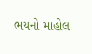ભયનો માહોલ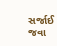સર્જાઈ જવા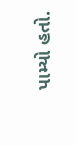પામ્યો હતો.